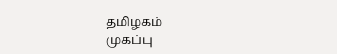தமிழகம்
முகப்பு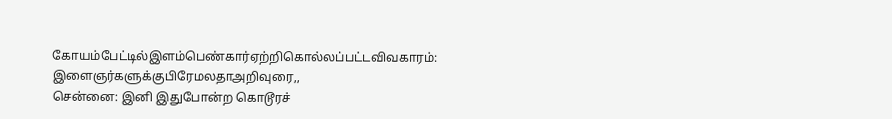கோயம்பேட்டில்இளம்பெண்கார்ஏற்றிகொல்லப்பட்டவிவகாரம்: இளைஞர்களுக்குபிரேமலதாஅறிவுரை,,
சென்னை: இனி இதுபோன்ற கொடூரச்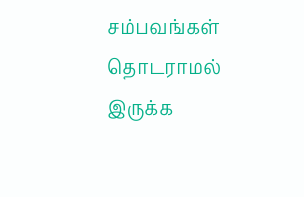சம்பவங்கள் தொடராமல் இருக்க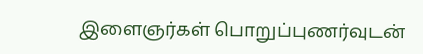இளைஞர்கள் பொறுப்புணர்வுடன்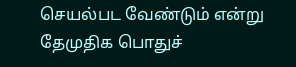செயல்பட வேண்டும் என்று தேமுதிக பொதுச்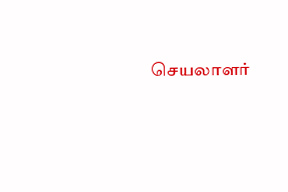செயலாளர்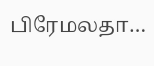பிரேமலதா…